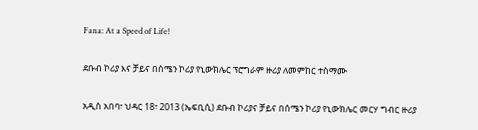Fana: At a Speed of Life!

ደቡብ ኮሪያ እና ቻይና በሰሜን ኮሪያ የኒውክሌር ፕሮግራም ዙሪያ ለመምከር ተስማሙ

አዲስ አበባ፣ ህዳር 18፣ 2013 (ኤፍቢሲ) ደቡብ ኮሪያና ቻይና በሰሜን ኮሪያ የኒውክሌር መርሃ ግብር ዙሪያ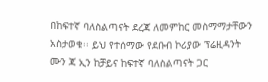በከፍተኛ ባለስልጣናት ደረጃ ለመምከር መስማማታቸውን አስታወቁ፡፡ ይህ የተሰማው የደቡብ ኮሪያው ፕሬዚዳንት ሙን ጃ ኢን ከቻይና ከፍተኛ ባለስልጣናት ጋር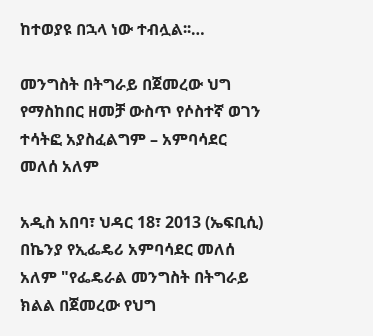ከተወያዩ በኋላ ነው ተብሏል፡፡…

መንግስት በትግራይ በጀመረው ህግ የማስከበር ዘመቻ ውስጥ የሶስተኛ ወገን ተሳትፎ አያስፈልግም – አምባሳደር መለሰ አለም

አዲስ አበባ፣ ህዳር 18፣ 2013 (ኤፍቢሲ) በኬንያ የኢፌዴሪ አምባሳደር መለሰ አለም "የፌዴራል መንግስት በትግራይ ክልል በጀመረው የህግ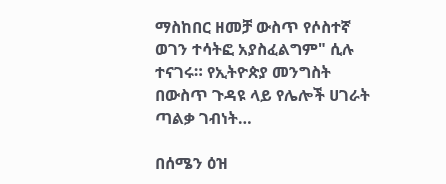ማስከበር ዘመቻ ውስጥ የሶስተኛ ወገን ተሳትፎ አያስፈልግም" ሲሉ ተናገሩ። የኢትዮጵያ መንግስት በውስጥ ጉዳዩ ላይ የሌሎች ሀገራት ጣልቃ ገብነት…

በሰሜን ዕዝ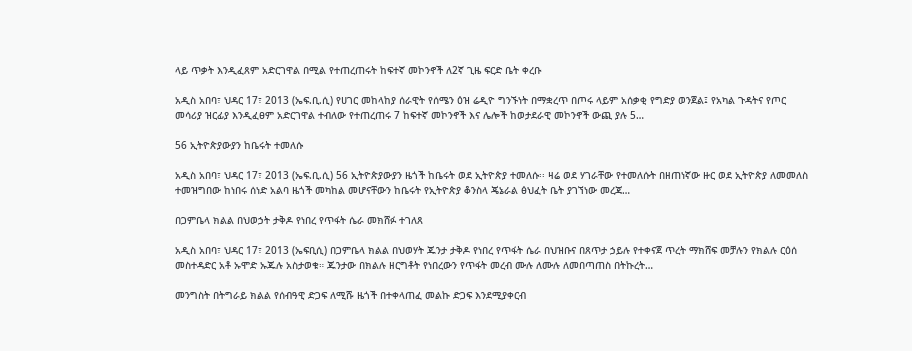ላይ ጥቃት እንዲፈጸም አድርገዋል በሚል የተጠረጠሩት ከፍተኛ መኮንኖች ለ2ኛ ጊዜ ፍርድ ቤት ቀረቡ

አዲስ አበባ፣ ህዳር 17፣ 2013 (ኤፍ.ቢ.ሲ) የሀገር መከላከያ ሰራዊት የሰሜን ዕዝ ሬዲዮ ግንኙነት በማቋረጥ በጦሩ ላይም አሰቃቂ የግድያ ወንጀል፤ የአካል ጉዳትና የጦር መሳሪያ ዝርፊያ እንዲፈፀም አድርገዋል ተብለው የተጠረጠሩ 7 ከፍተኛ መኮንኖች እና ሌሎች ከወታደራዊ መኮንኖች ውጪ ያሉ 5…

56 ኢትዮጵያውያን ከቤሩት ተመለሱ

አዲስ አበባ፣ ህዳር 17፣ 2013 (ኤፍ.ቢ.ሲ) 56 ኢትዮጵያውያን ዜጎች ከቤሩት ወደ ኢትዮጵያ ተመለሱ፡፡ ዛሬ ወደ ሃገራቸው የተመለሱት በዘጠነኛው ዙር ወደ ኢትዮጵያ ለመመለስ ተመዝግበው ከነበሩ ሰነድ አልባ ዜጎች መካከል መሆናቸውን ከቤሩት የኢትዮጵያ ቆንስላ ጄኔራል ፅህፈት ቤት ያገኘነው መረጃ…

በጋምቤላ ክልል በህወኃት ታቅዶ የነበረ የጥፋት ሴራ መክሸፉ ተገለጸ

አዲስ አበባ፣ ህዳር 17፣ 2013 (ኤፍቢሲ) በጋምቤላ ክልል በህወሃት ጁንታ ታቅዶ የነበረ የጥፋት ሴራ በህዝቡና በጸጥታ ኃይሉ የተቀናጀ ጥረት ማክሸፍ መቻሉን የክልሉ ርዕሰ መስተዳድር አቶ ኡሞድ ኡጁሉ አስታወቁ። ጁንታው በክልሉ ዘርግቶት የነበረውን የጥፋት መረብ ሙሉ ለሙሉ ለመበጣጠስ በትኩረት…

መንግስት በትግራይ ክልል የሰብዓዊ ድጋፍ ለሚሹ ዜጎች በተቀላጠፈ መልኩ ድጋፍ እንደሚያቀርብ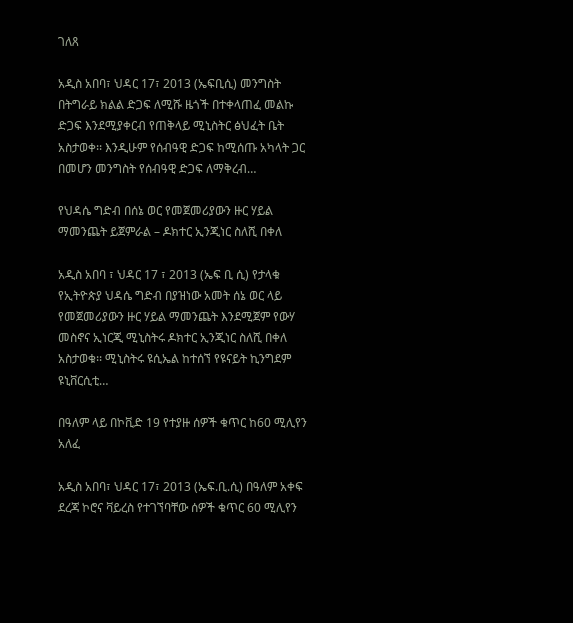ገለጸ

አዲስ አበባ፣ ህዳር 17፣ 2013 (ኤፍቢሲ) መንግስት በትግራይ ክልል ድጋፍ ለሚሹ ዜጎች በተቀላጠፈ መልኩ ድጋፍ እንደሚያቀርብ የጠቅላይ ሚኒስትር ፅህፈት ቤት አስታወቀ፡፡ እንዲሁም የሰብዓዊ ድጋፍ ከሚሰጡ አካላት ጋር በመሆን መንግስት የሰብዓዊ ድጋፍ ለማቅረብ…

የህዳሴ ግድብ በሰኔ ወር የመጀመሪያውን ዙር ሃይል ማመንጨት ይጀምራል – ዶክተር ኢንጂነር ስለሺ በቀለ

አዲስ አበባ ፣ ህዳር 17 ፣ 2013 (ኤፍ ቢ ሲ) የታላቁ የኢትዮጵያ ህዳሴ ግድብ በያዝነው አመት ሰኔ ወር ላይ የመጀመሪያውን ዙር ሃይል ማመንጨት እንደሚጀም የውሃ መስኖና ኢነርጂ ሚኒስትሩ ዶክተር ኢንጂነር ስለሺ በቀለ አስታወቁ፡፡ ሚኒስትሩ ዩሲኤል ከተሰኘ የዩናይት ኪንግደም ዩኒቨርሲቲ…

በዓለም ላይ በኮቪድ 19 የተያዙ ሰዎች ቁጥር ከ60 ሚሊየን አለፈ

አዲስ አበባ፣ ህዳር 17፣ 2013 (ኤፍ.ቢ.ሲ) በዓለም አቀፍ ደረጃ ኮሮና ቫይረስ የተገኘባቸው ሰዎች ቁጥር 60 ሚሊየን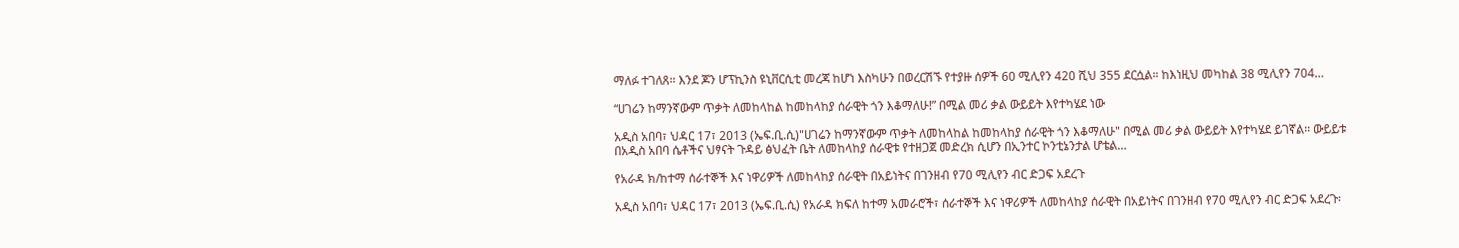ማለፉ ተገለጸ። እንደ ጆን ሆፕኪንስ ዩኒቨርሲቲ መረጃ ከሆነ እስካሁን በወረርሽኙ የተያዙ ሰዎች 60 ሚሊየን 420 ሺህ 355 ደርሷል። ከእነዚህ መካከል 38 ሚሊየን 704…

“ሀገሬን ከማንኛውም ጥቃት ለመከላከል ከመከላከያ ሰራዊት ጎን እቆማለሁ!” በሚል መሪ ቃል ውይይት እየተካሄደ ነው

አዲስ አበባ፣ ህዳር 17፣ 2013 (ኤፍ.ቢ.ሲ)"ሀገሬን ከማንኛውም ጥቃት ለመከላከል ከመከላከያ ሰራዊት ጎን እቆማለሁ" በሚል መሪ ቃል ውይይት እየተካሄደ ይገኛል፡፡ ውይይቱ በአዲስ አበባ ሴቶችና ህፃናት ጉዳይ ፅህፈት ቤት ለመከላከያ ሰራዊቱ የተዘጋጀ መድረክ ሲሆን በኢንተር ኮንቲኔንታል ሆቴል…

የአራዳ ክ/ከተማ ሰራተኞች እና ነዋሪዎች ለመከላከያ ሰራዊት በአይነትና በገንዘብ የ70 ሚሊየን ብር ድጋፍ አደረጉ

አዲስ አበባ፣ ህዳር 17፣ 2013 (ኤፍ.ቢ.ሲ) የአራዳ ክፍለ ከተማ አመራሮች፣ ሰራተኞች እና ነዋሪዎች ለመከላከያ ሰራዊት በአይነትና በገንዘብ የ70 ሚሊየን ብር ድጋፍ አደረጉ፡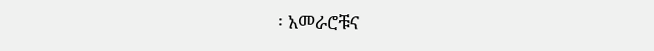፡ አመራሮቹና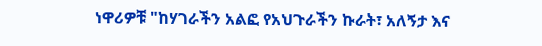ነዋሪዎቹ "ከሃገራችን አልፎ የአህጉራችን ኩራት፣ አለኝታ እና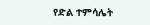የድል ተምሳሌት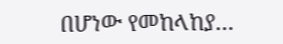በሆነው የመከላከያ…